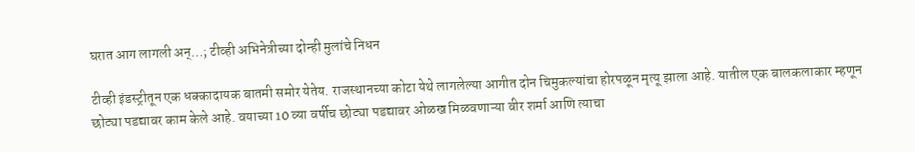घरात आग लागली अन्…; टीव्ही अभिनेत्रीच्या दोन्ही मुलांचे निधन

टीव्ही इंडस्ट्रीतून एक धक्कादायक बातमी समोर येतेय. राजस्थानच्या कोटा येथे लागलेल्या आगीत दोन चिमुकल्यांचा होरपळून मृत्यू झाला आहे. यातील एक बालकलाकार म्हणून छोट्या पडद्यावर काम केले आहे. वयाच्या 10 व्या वर्षीच छोट्या पडद्यावर ओळख मिळवणाऱ्या वीर शर्मा आणि त्याचा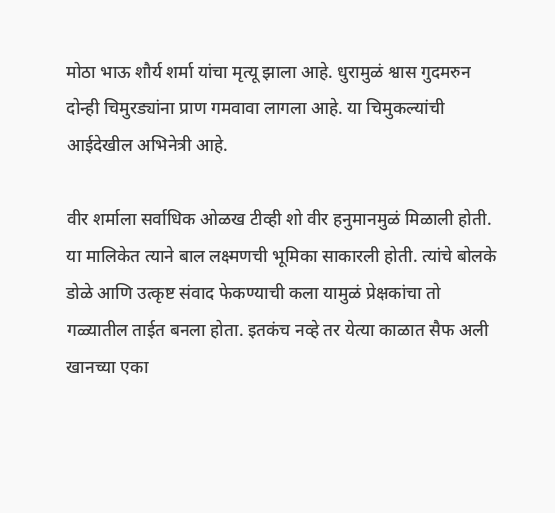मोठा भाऊ शौर्य शर्मा यांचा मृत्यू झाला आहे. धुरामुळं श्वास गुदमरुन दोन्ही चिमुरड्यांना प्राण गमवावा लागला आहे. या चिमुकल्यांची आईदेखील अभिनेत्री आहे.

वीर शर्माला सर्वाधिक ओळख टीव्ही शो वीर हनुमानमुळं मिळाली होती. या मालिकेत त्याने बाल लक्ष्मणची भूमिका साकारली होती. त्यांचे बोलके डोळे आणि उत्कृष्ट संवाद फेकण्याची कला यामुळं प्रेक्षकांचा तो गळ्यातील ताईत बनला होता. इतकंच नव्हे तर येत्या काळात सैफ अली खानच्या एका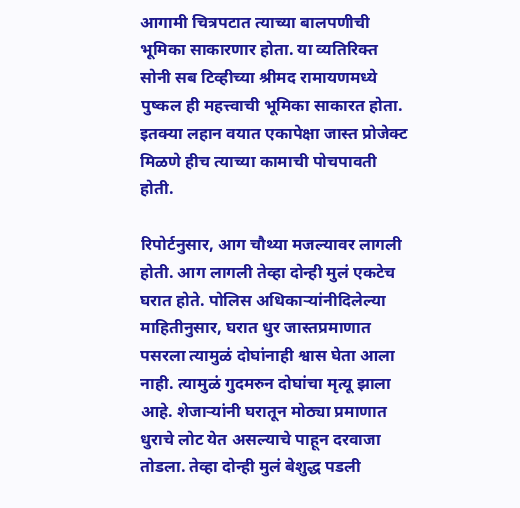आगामी चित्रपटात त्याच्या बालपणीची भूमिका साकारणार होता. या व्यतिरिक्त सोनी सब टिव्हीच्या श्रीमद रामायणमध्ये पुष्कल ही महत्त्वाची भूमिका साकारत होता. इतक्या लहान वयात एकापेक्षा जास्त प्रोजेक्ट मिळणे हीच त्याच्या कामाची पोचपावती होती.

रिपोर्टनुसार, आग चौथ्या मजल्यावर लागली होती. आग लागली तेव्हा दोन्ही मुलं एकटेच घरात होते. पोलिस अधिकाऱ्यांनीदिलेल्या माहितीनुसार, घरात धुर जास्तप्रमाणात पसरला त्यामुळं दोघांनाही श्वास घेता आला नाही. त्यामुळं गुदमरुन दोघांचा मृत्यू झाला आहे. शेजाऱ्यांनी घरातून मोठ्या प्रमाणात धुराचे लोट येत असल्याचे पाहून दरवाजा तोडला. तेव्हा दोन्ही मुलं बेशुद्ध पडली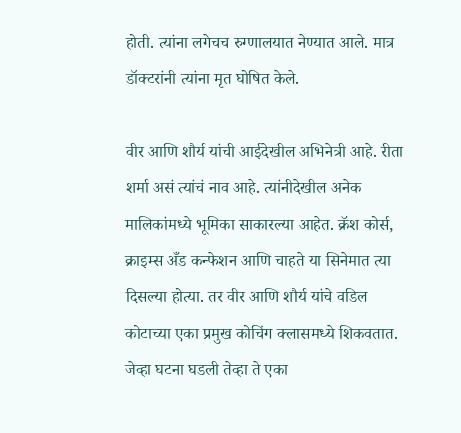होती. त्यांना लगेचच रुग्णालयात नेण्यात आले. मात्र डॉक्टरांनी त्यांना मृत घोषित केले.

वीर आणि शौर्य यांची आईदेखील अभिनेत्री आहे. रीता शर्मा असं त्यांचं नाव आहे. त्यांनीदेखील अनेक मालिकांमध्ये भूमिका साकारल्या आहेत. क्रॅश कोर्स, क्राइम्स अँड कन्फेशन आणि चाहते या सिनेमात त्या दिसल्या होत्या. तर वीर आणि शौर्य यांचे वडिल कोटाच्या एका प्रमुख कोचिंग क्लासमध्ये शिकवतात. जेव्हा घटना घडली तेव्हा ते एका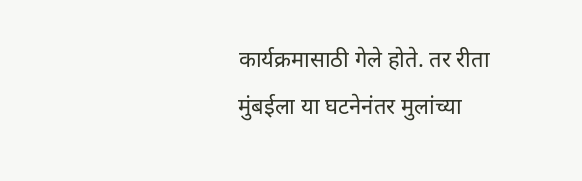कार्यक्रमासाठी गेले होते. तर रीता मुंबईला या घटनेनंतर मुलांच्या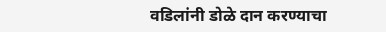वडिलांनी डोळे दान करण्याचा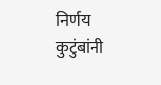निर्णय कुटुंबांनी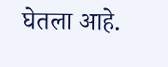घेतला आहे.